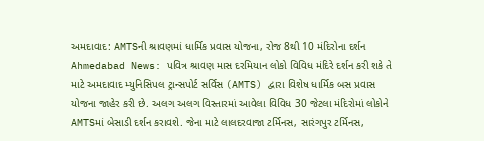અમદાવાદ: AMTSની શ્રાવણમાં ધાર્મિક પ્રવાસ યોજના, રોજ 8થી 10 મંદિરોના દર્શન
Ahmedabad News: પવિત્ર શ્રાવણ માસ દરમિયાન લોકો વિવિધ મંદિરે દર્શન કરી શકે તે માટે અમદાવાદ મ્યુનિસિપલ ટ્રાન્સપોર્ટ સર્વિસ (AMTS) દ્વારા વિશેષ ધાર્મિક બસ પ્રવાસ યોજના જાહેર કરી છે. અલગ અલગ વિસ્તારમાં આવેલા વિવિધ 30 જેટલા મંદિરોમાં લોકોને AMTSમાં બેસાડી દર્શન કરાવશે. જેના માટે લાલદરવાજા ટર્મિનસ, સારંગપુર ટર્મિનસ,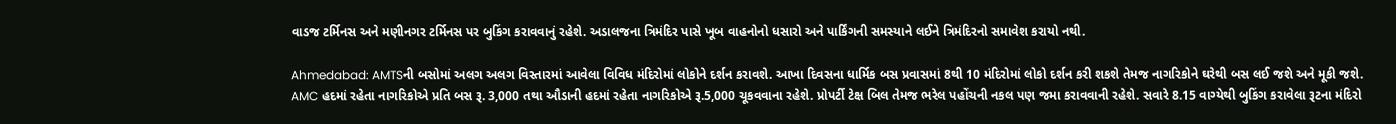વાડજ ટર્મિનસ અને મણીનગર ટર્મિનસ પર બુકિંગ કરાવવાનું રહેશે. અડાલજના ત્રિમંદિર પાસે ખૂબ વાહનોનો ધસારો અને પાર્કિંગની સમસ્યાને લઈને ત્રિમંદિરનો સમાવેશ કરાયો નથી.

Ahmedabad: AMTSની બસોમાં અલગ અલગ વિસ્તારમાં આવેલા વિવિધ મંદિરોમાં લોકોને દર્શન કરાવશે. આખા દિવસના ધાર્મિક બસ પ્રવાસમાં 8થી 10 મંદિરોમાં લોકો દર્શન કરી શકશે તેમજ નાગરિકોને ઘરેથી બસ લઈ જશે અને મૂકી જશે. AMC હદમાં રહેતા નાગરિકોએ પ્રતિ બસ રૂ. 3,000 તથા ઔડાની હદમાં રહેતા નાગરિકોએ રૂ.5,000 ચૂકવવાના રહેશે. પ્રોપર્ટી ટેક્ષ બિલ તેમજ ભરેલ પહોંચની નકલ પણ જમા કરાવવાની રહેશે. સવારે 8.15 વાગ્યેથી બુકિંગ કરાવેલા રૂટના મંદિરો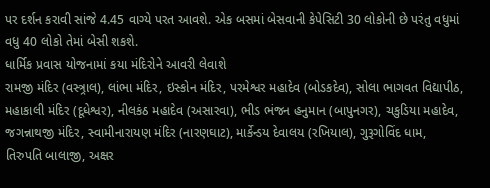પર દર્શન કરાવી સાંજે 4.45 વાગ્યે પરત આવશે. એક બસમાં બેસવાની કેપેસિટી 30 લોકોની છે પરંતુ વધુમાં વધુ 40 લોકો તેમાં બેસી શકશે.
ધાર્મિક પ્રવાસ યોજનામાં કયા મંદિરોને આવરી લેવાશે
રામજી મંદિર (વસ્ત્ર્રાલ), લાંભા મંદિર, ઇસ્કોન મંદિર, પરમેશ્વર મહાદેવ (બોડકદેવ), સોલા ભાગવત વિદ્યાપીઠ, મહાકાલી મંદિર (દૂધેશ્વર), નીલકંઠ મહાદેવ (અસારવા), ભીડ ભંજન હનુમાન (બાપુનગર), ચકુડિયા મહાદેવ, જગન્નાથજી મંદિર, સ્વામીનારાયણ મંદિર (નારણઘાટ), માર્કેન્ડય દેવાલય (રખિયાલ), ગુરૂગોવિંદ ધામ, તિરુપતિ બાલાજી, અક્ષર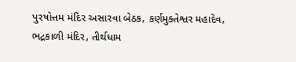પુરષોત્તમ મંદિર અસારવા બેઠક, કર્ણમુક્તેશ્વર મહાદેવ, ભદ્રકાળી મંદિર, તીર્થધામ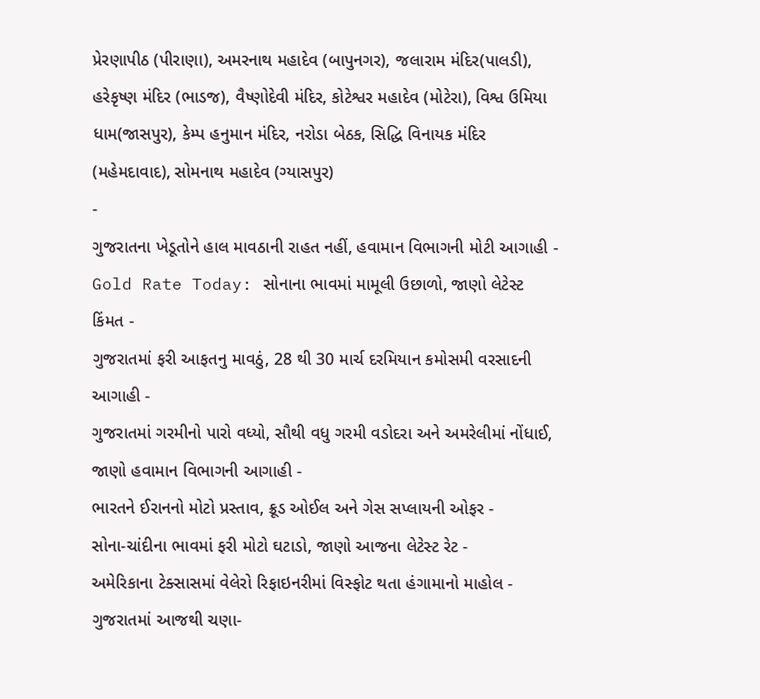પ્રેરણાપીઠ (પીરાણા), અમરનાથ મહાદેવ (બાપુનગર), જલારામ મંદિર(પાલડી), હરેકૃષ્ણ મંદિર (ભાડજ), વૈષ્ણોદેવી મંદિર, કોટેશ્વર મહાદેવ (મોટેરા), વિશ્વ ઉમિયા ધામ(જાસપુર), કેમ્પ હનુમાન મંદિર, નરોડા બેઠક, સિદ્ધિ વિનાયક મંદિર (મહેમદાવાદ), સોમનાથ મહાદેવ (ગ્યાસપુર)
-
ગુજરાતના ખેડૂતોને હાલ માવઠાની રાહત નહીં, હવામાન વિભાગની મોટી આગાહી -
Gold Rate Today: સોનાના ભાવમાં મામૂલી ઉછાળો, જાણો લેટેસ્ટ કિંમત -
ગુજરાતમાં ફરી આફતનુ માવઠું, 28 થી 30 માર્ચ દરમિયાન કમોસમી વરસાદની આગાહી -
ગુજરાતમાં ગરમીનો પારો વધ્યો, સૌથી વધુ ગરમી વડોદરા અને અમરેલીમાં નોંધાઈ, જાણો હવામાન વિભાગની આગાહી -
ભારતને ઈરાનનો મોટો પ્રસ્તાવ, ક્રૂડ ઓઈલ અને ગેસ સપ્લાયની ઓફર -
સોના-ચાંદીના ભાવમાં ફરી મોટો ઘટાડો, જાણો આજના લેટેસ્ટ રેટ -
અમેરિકાના ટેક્સાસમાં વેલેરો રિફાઇનરીમાં વિસ્ફોટ થતા હંગામાનો માહોલ -
ગુજરાતમાં આજથી ચણા-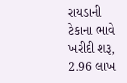રાયડાની ટેકાના ભાવે ખરીદી શરૂ, 2.96 લાખ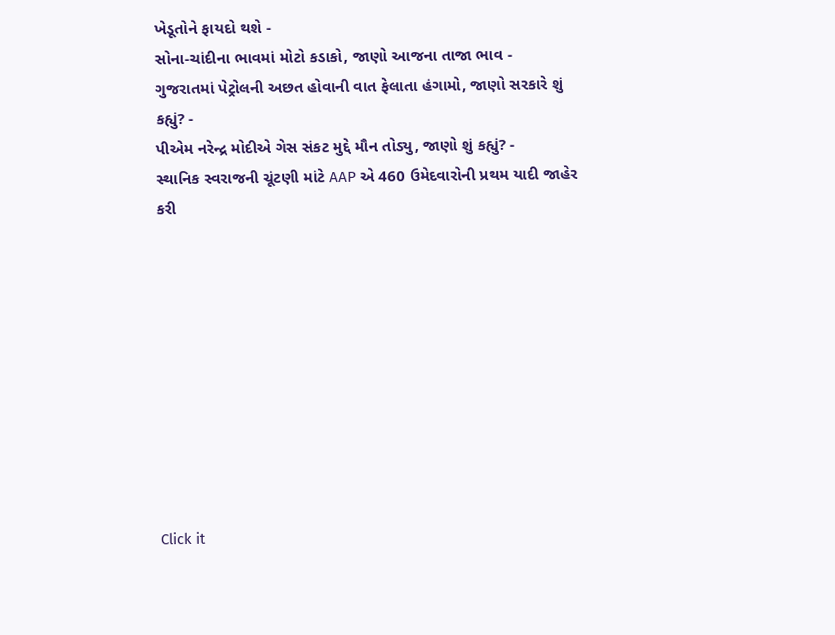ખેડૂતોને ફાયદો થશે -
સોના-ચાંદીના ભાવમાં મોટો કડાકો, જાણો આજના તાજા ભાવ -
ગુજરાતમાં પેટ્રોલની અછત હોવાની વાત ફેલાતા હંગામો, જાણો સરકારે શું કહ્યું? -
પીએમ નરેન્દ્ર મોદીએ ગેસ સંકટ મુદ્દે મૌન તોડ્યુ, જાણો શું કહ્યું? -
સ્થાનિક સ્વરાજની ચૂંટણી માંટે AAP એ 460 ઉમેદવારોની પ્રથમ યાદી જાહેર કરી










Click it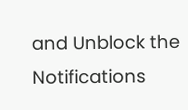and Unblock the Notifications